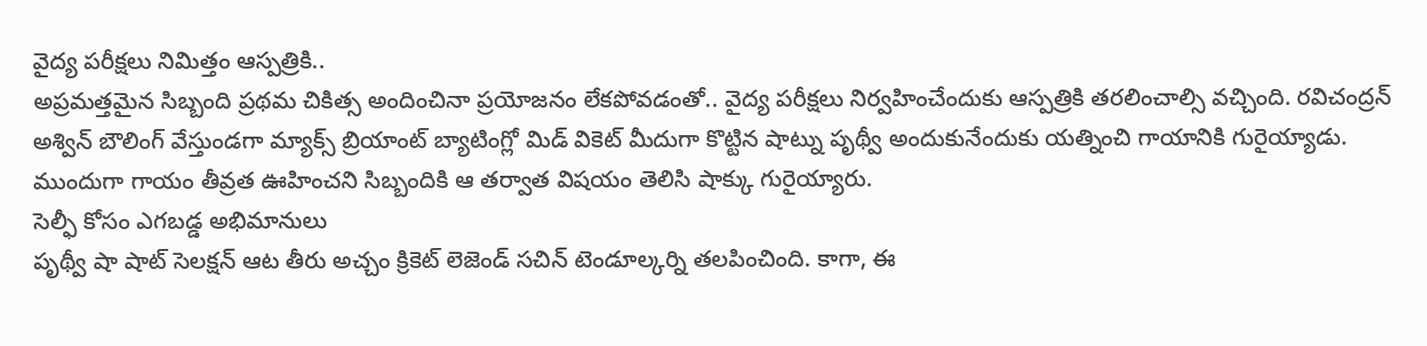వైద్య పరీక్షలు నిమిత్తం ఆస్పత్రికి..
అప్రమత్తమైన సిబ్బంది ప్రథమ చికిత్స అందించినా ప్రయోజనం లేకపోవడంతో.. వైద్య పరీక్షలు నిర్వహించేందుకు ఆస్పత్రికి తరలించాల్సి వచ్చింది. రవిచంద్రన్ అశ్విన్ బౌలింగ్ వేస్తుండగా మ్యాక్స్ బ్రియాంట్ బ్యాటింగ్లో మిడ్ వికెట్ మీదుగా కొట్టిన షాట్ను పృథ్వీ అందుకునేందుకు యత్నించి గాయానికి గురైయ్యాడు. ముందుగా గాయం తీవ్రత ఊహించని సిబ్బందికి ఆ తర్వాత విషయం తెలిసి షాక్కు గురైయ్యారు.
సెల్ఫీ కోసం ఎగబడ్డ అభిమానులు
పృథ్వీ షా షాట్ సెలక్షన్ ఆట తీరు అచ్చం క్రికెట్ లెజెండ్ సచిన్ టెండూల్కర్ని తలపించింది. కాగా, ఈ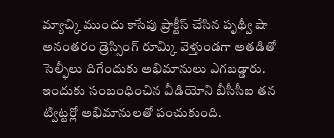మ్యాచ్కి ముందు కాసేపు ప్రాక్టీస్ చేసిన పృథ్వీ షా అనంతరం డ్రెస్సింగ్ రూమ్కి వెళ్తుండగా అతడితో సెల్ఫీలు దిగేందుకు అభిమానులు ఎగబడ్డారు. ఇందుకు సంబంధించిన వీడియోని బీసీసీఐ తన ట్విట్టర్లో అభిమానులతో పంచుకుంది.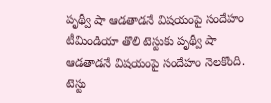పృథ్వీ షా ఆడతాడనే విషయంపై సందేహం
టీమిండియా తొలి టెస్టుకు పృథ్వీ షా ఆడతాడనే విషయంపై సందేహం నెలకొంది. టెస్టు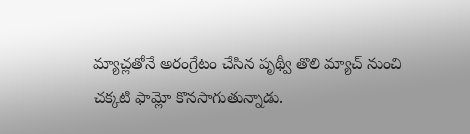మ్యాచ్లతోనే అరంగ్రేటం చేసిన పృథ్వీ తొలి మ్యాచ్ నుంచి చక్కటి ఫామ్లో కొనసాగుతున్నాడు.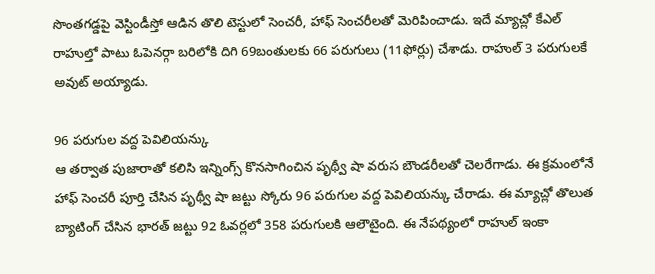సొంతగడ్డపై వెస్టిండీస్తో ఆడిన తొలి టెస్టులో సెంచరీ, హాఫ్ సెంచరీలతో మెరిపించాడు. ఇదే మ్యాచ్లో కేఎల్ రాహుల్తో పాటు ఓపెనర్గా బరిలోకి దిగి 69బంతులకు 66 పరుగులు (11ఫోర్లు) చేశాడు. రాహుల్ 3 పరుగులకే అవుట్ అయ్యాడు.

96 పరుగుల వద్ద పెవిలియన్కు
ఆ తర్వాత పుజారాతో కలిసి ఇన్నింగ్స్ కొనసాగించిన పృథ్వీ షా వరుస బౌండరీలతో చెలరేగాడు. ఈ క్రమంలోనే హాఫ్ సెంచరీ పూర్తి చేసిన పృథ్వీ షా జట్టు స్కోరు 96 పరుగుల వద్ద పెవిలియన్కు చేరాడు. ఈ మ్యాచ్లో తొలుత బ్యాటింగ్ చేసిన భారత్ జట్టు 92 ఓవర్లలో 358 పరుగులకి ఆలౌటైంది. ఈ నేపథ్యంలో రాహుల్ ఇంకా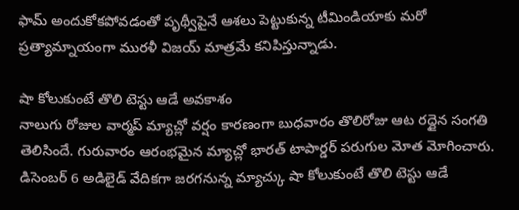ఫామ్ అందుకోకపోవడంతో పృథ్వీపైనే ఆశలు పెట్టుకున్న టీమిండియాకు మరో ప్రత్యామ్నాయంగా మురళీ విజయ్ మాత్రమే కనిపిస్తున్నాడు.

షా కోలుకుంటే తొలి టెస్టు ఆడే అవకాశం
నాలుగు రోజుల వార్మప్ మ్యాచ్లో వర్షం కారణంగా బుధవారం తొలిరోజు ఆట రద్దైన సంగతి తెలిసిందే. గురువారం ఆరంభమైన మ్యాచ్లో భారత్ టాపార్డర్ పరుగుల మోత మోగించారు. డిసెంబర్ 6 అడిలైడ్ వేదికగా జరగనున్న మ్యాచ్కు షా కోలుకుంటే తొలి టెస్టు ఆడే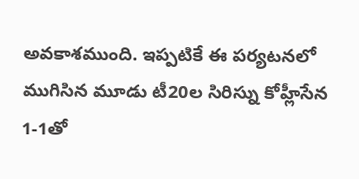అవకాశముంది. ఇప్పటికే ఈ పర్యటనలో ముగిసిన మూడు టీ20ల సిరిస్ను కోహ్లీసేన 1-1తో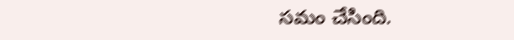సమం చేసింది.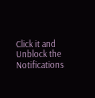Click it and Unblock the Notifications